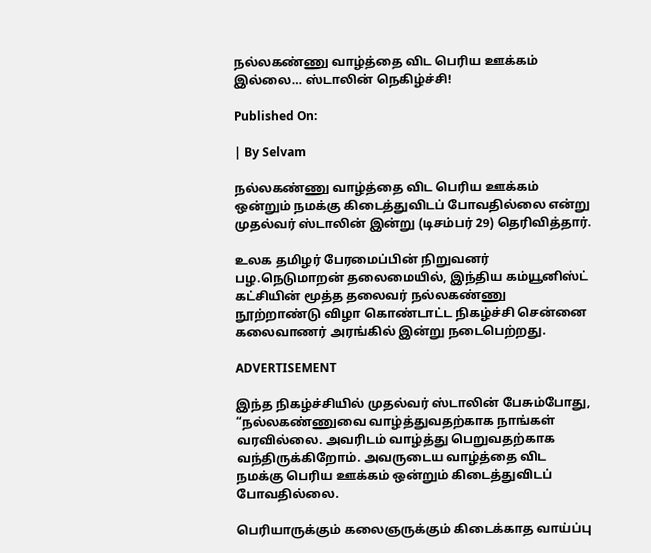நல்லகண்ணு வாழ்த்தை விட பெரிய ஊக்கம் இல்லை… ஸ்டாலின் நெகிழ்ச்சி!

Published On:

| By Selvam

நல்லகண்ணு வாழ்த்தை விட பெரிய ஊக்கம் ஒன்றும் நமக்கு கிடைத்துவிடப் போவதில்லை என்று முதல்வர் ஸ்டாலின் இன்று (டிசம்பர் 29) தெரிவித்தார்.

உலக தமிழர் பேரமைப்பின் நிறுவனர் பழ.நெடுமாறன் தலைமையில், இந்திய கம்யூனிஸ்ட் கட்சியின் மூத்த தலைவர் நல்லகண்ணு நூற்றாண்டு விழா கொண்டாட்ட நிகழ்ச்சி சென்னை கலைவாணர் அரங்கில் இன்று நடைபெற்றது.

ADVERTISEMENT

இந்த நிகழ்ச்சியில் முதல்வர் ஸ்டாலின் பேசும்போது, “நல்லகண்ணுவை வாழ்த்துவதற்காக நாங்கள் வரவில்லை. அவரிடம் வாழ்த்து பெறுவதற்காக வந்திருக்கிறோம். அவருடைய வாழ்த்தை விட நமக்கு பெரிய ஊக்கம் ஒன்றும் கிடைத்துவிடப் போவதில்லை.

பெரியாருக்கும் கலைஞருக்கும் கிடைக்காத வாய்ப்பு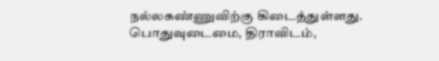நல்லகண்ணுவிற்கு கிடைத்துள்ளது. பொதுவுடைமை, திராவிடம்,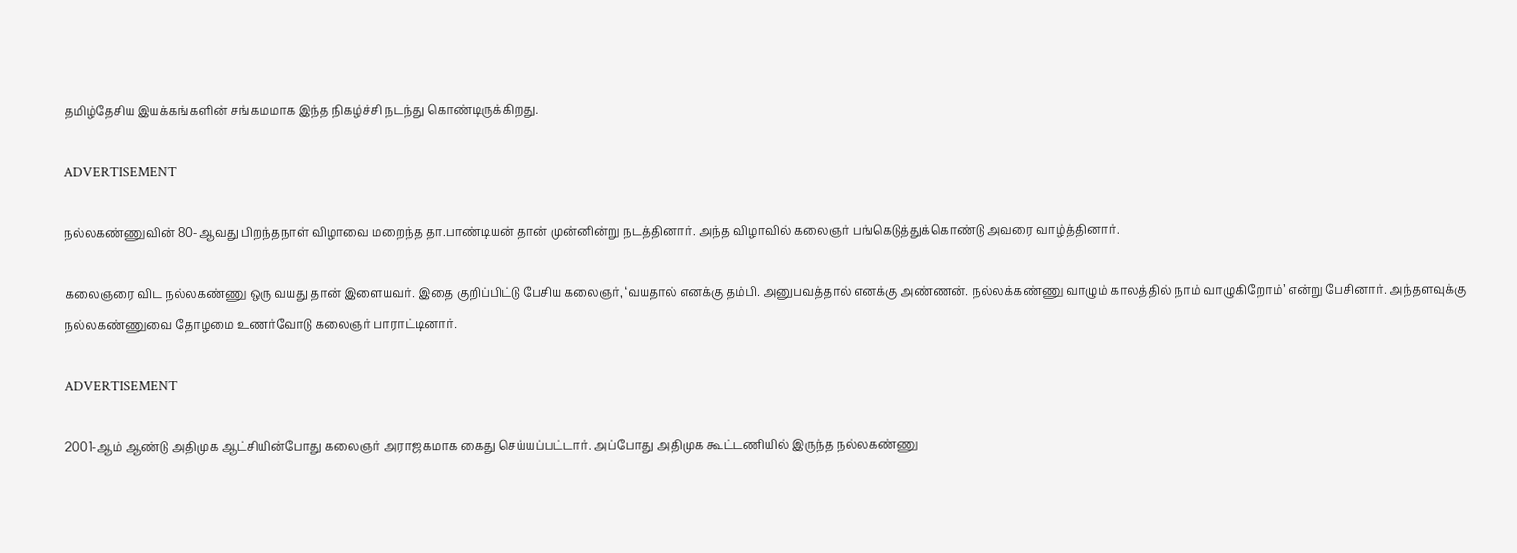தமிழ்தேசிய இயக்கங்களின் சங்கமமாக இந்த நிகழ்ச்சி நடந்து கொண்டிருக்கிறது.

ADVERTISEMENT

நல்லகண்ணுவின் 80-ஆவது பிறந்தநாள் விழாவை மறைந்த தா.பாண்டியன் தான் முன்னின்று நடத்தினார். அந்த விழாவில் கலைஞர் பங்கெடுத்துக்கொண்டு அவரை வாழ்த்தினார்.

கலைஞரை விட நல்லகண்ணு ஒரு வயது தான் இளையவர். இதை குறிப்பிட்டு பேசிய கலைஞர், ‘வயதால் எனக்கு தம்பி. அனுபவத்தால் எனக்கு அண்ணன். நல்லக்கண்ணு வாழும் காலத்தில் நாம் வாழுகிறோம்’ என்று பேசினார். அந்தளவுக்கு நல்லகண்ணுவை தோழமை உணர்வோடு கலைஞர் பாராட்டினார்.

ADVERTISEMENT

2001-ஆம் ஆண்டு அதிமுக ஆட்சியின்போது கலைஞர் அராஜகமாக கைது செய்யப்பட்டார். அப்போது அதிமுக கூட்டணியில் இருந்த நல்லகண்ணு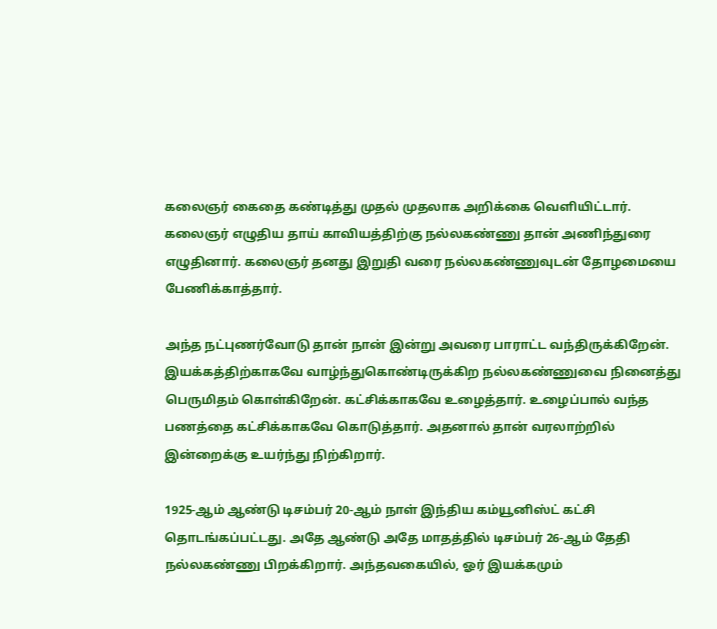கலைஞர் கைதை கண்டித்து முதல் முதலாக அறிக்கை வெளியிட்டார். கலைஞர் எழுதிய தாய் காவியத்திற்கு நல்லகண்ணு தான் அணிந்துரை எழுதினார். கலைஞர் தனது இறுதி வரை நல்லகண்ணுவுடன் தோழமையை பேணிக்காத்தார்.

அந்த நட்புணர்வோடு தான் நான் இன்று அவரை பாராட்ட வந்திருக்கிறேன். இயக்கத்திற்காகவே வாழ்ந்துகொண்டிருக்கிற நல்லகண்ணுவை நினைத்து பெருமிதம் கொள்கிறேன். கட்சிக்காகவே உழைத்தார். உழைப்பால் வந்த பணத்தை கட்சிக்காகவே கொடுத்தார். அதனால் தான் வரலாற்றில் இன்றைக்கு உயர்ந்து நிற்கிறார்.

1925-ஆம் ஆண்டு டிசம்பர் 20-ஆம் நாள் இந்திய கம்யூனிஸ்ட் கட்சி தொடங்கப்பட்டது. அதே ஆண்டு அதே மாதத்தில் டிசம்பர் 26-ஆம் தேதி நல்லகண்ணு பிறக்கிறார். அந்தவகையில், ஓர் இயக்கமும்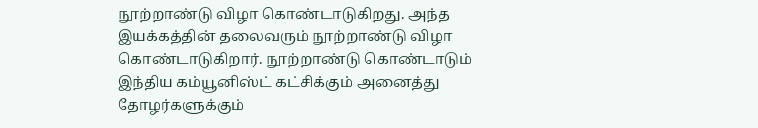நூற்றாண்டு விழா கொண்டாடுகிறது. அந்த இயக்கத்தின் தலைவரும் நூற்றாண்டு விழா கொண்டாடுகிறார். நூற்றாண்டு கொண்டாடும் இந்திய கம்யூனிஸ்ட் கட்சிக்கும் அனைத்து தோழர்களுக்கும்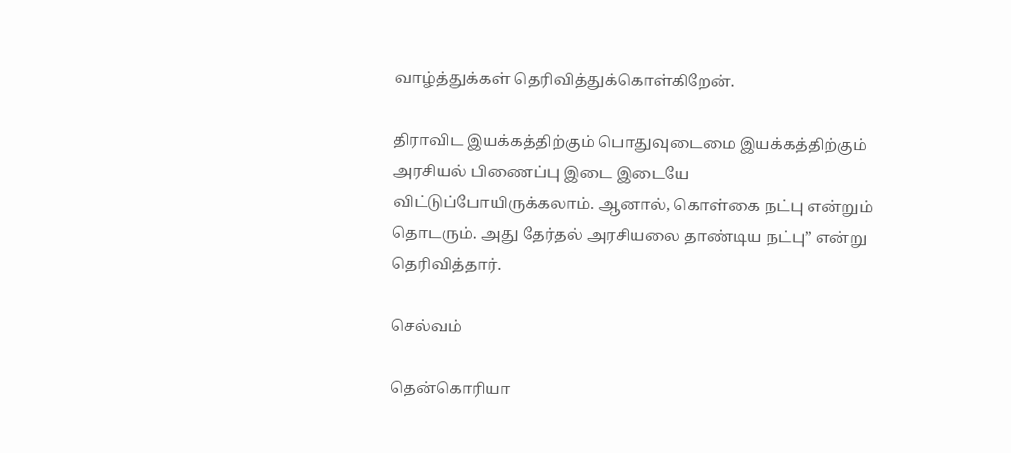வாழ்த்துக்கள் தெரிவித்துக்கொள்கிறேன்.

திராவிட இயக்கத்திற்கும் பொதுவுடைமை இயக்கத்திற்கும் அரசியல் பிணைப்பு இடை இடையே விட்டுப்போயிருக்கலாம். ஆனால், கொள்கை நட்பு என்றும் தொடரும். அது தேர்தல் அரசியலை தாண்டிய நட்பு” என்று தெரிவித்தார்.

செல்வம்

தென்கொரியா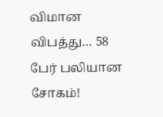விமான விபத்து… 58 பேர் பலியான சோகம்!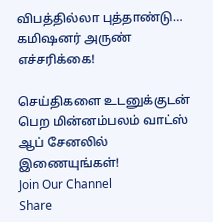விபத்தில்லா புத்தாண்டு… கமிஷனர் அருண் எச்சரிக்கை!

செய்திகளை உடனுக்குடன் பெற மின்னம்பலம் வாட்ஸ் ஆப் சேனலில் இணையுங்கள்!
Join Our Channel
Share